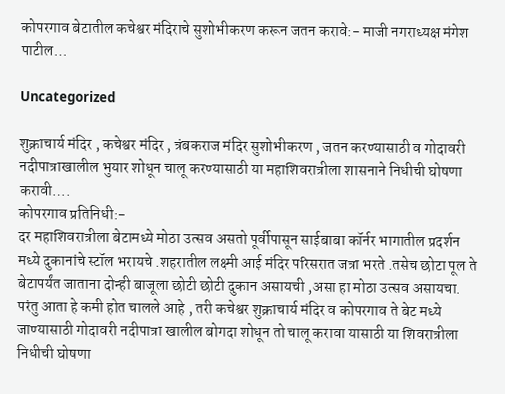कोपरगाव बेटातील कचेश्वर मंदिराचे सुशोभीकरण करून जतन करावे:- माजी नगराध्यक्ष मंगेश पाटील…

Uncategorized

शुक्राचार्य मंदिर , कचेश्वर मंदिर , त्रंबकराज मंदिर सुशोभीकरण , जतन करण्यासाठी व गोदावरी नदीपात्राखालील भुयार शोधून चालू करण्यासाठी या महाशिवरात्रीला शासनाने निधीची घोषणा करावी….
कोपरगाव प्रतिनिधी:-
दर महाशिवरात्रीला बेटामध्ये मोठा उत्सव असतो पूर्वीपासून साईबाबा कॉर्नर भागातील प्रदर्शन मध्ये दुकानांचे स्टॉल भरायचे .शहरातील लक्ष्मी आई मंदिर परिसरात जत्रा भरते .तसेच छोटा पूल ते बेटापर्यंत जाताना दोन्ही बाजूला छोटी छोटी दुकान असायची ,असा हा मोठा उत्सव असायचा. परंतु आता हे कमी होत चालले आहे , तरी कचेश्वर शुक्राचार्य मंदिर व कोपरगाव ते बेट मध्ये जाण्यासाठी गोदावरी नदीपात्रा खालील बोगदा शोधून तो चालू करावा यासाठी या शिवरात्रीला निधीची घोषणा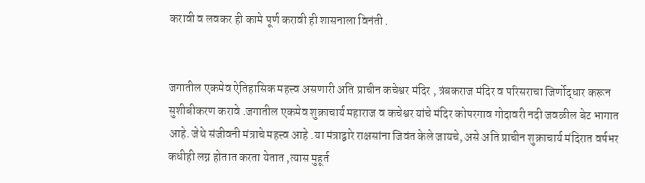करावी व लवकर ही कामे पूर्ण करावी ही शासनाला विनंती .


जगातील एकमेव ऐतिहासिक महत्त्व असणारी अति प्राचीन कचेश्वर मंदिर , त्रंबकराज मंदिर व परिसराचा जिर्णोद्धार करून सुशीबीकरण करावे .जगातील एकमेव शुक्राचार्य महाराज व कचेश्वर यांचे मंदिर कोपरगाव गोदावरी नदी जवळील बेट भागात आहे. जेथे संजीवनी मंत्राचे महत्त्व आहे .या मंत्राद्वारे राक्षसांना जिवंत केले जायचे, असे अति प्राचीन शुक्राचार्य मंदिरात वर्षभर कधीही लग्न होतात करता येतात ,त्यास मुहूर्त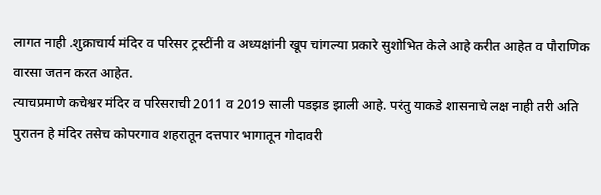लागत नाही .शुक्राचार्य मंदिर व परिसर ट्रस्टींनी व अध्यक्षांनी खूप चांगल्या प्रकारे सुशोभित केले आहे करीत आहेत व पौराणिक वारसा जतन करत आहेत.
त्याचप्रमाणे कचेश्वर मंदिर व परिसराची 2011 व 2019 साली पडझड झाली आहे. परंतु याकडे शासनाचे लक्ष नाही तरी अति पुरातन हे मंदिर तसेच कोपरगाव शहरातून दत्तपार भागातून गोदावरी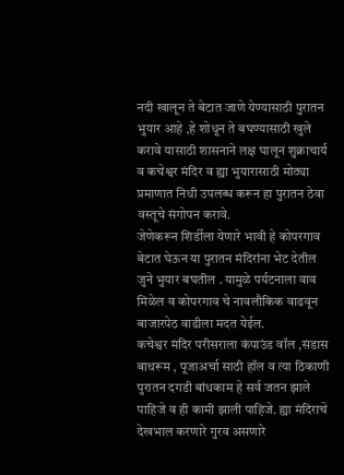नदी खालून ते बेटात जाणे येण्यासाठी पुरातन भुयार आहे ,हे शोधून ते बघण्यासाठी खुले करावे यासाठी शासनाने लक्ष घालून शुक्राचार्य व कचेश्वर मंदिर व ह्या भुयारासाठी मोठ्या प्रमाणात निधी उपलब्ध करून हा पुरातन ठेवा वस्तूचे संगोपन करावे.
जेणेकरून शिर्डीला येणारे भावी हे कोपरगाव बेटात घेऊन या पुरातन मंदिरांना भेट देतील जुने भुयार बघतील . यामुळे पर्यटनाला वाव मिळेल व कोपरगाव चे नावलौकिक वाढवून बाजारपेठ वाढीला मदत येईल.
कचेश्वर मंदिर परीसराला कंपाउंड वॉल ,संडास बाथरूम , पूजाअर्चा साठी हॉल व त्या ठिकाणी पुरातन दगडी बांधकाम हे सर्व जतन झाले पाहिजे व ही कामी झाली पाहिजे. ह्या मंदिराचे देखभाल करणारे गुरव असणारे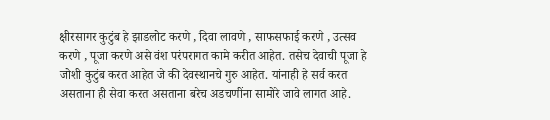क्षीरसागर कुटुंब हे झाडलोट करणे , दिवा लावणे , साफसफाई करणे , उत्सव करणे , पूजा करणे असे वंश परंपरागत कामे करीत आहेत. तसेच देवाची पूजा हे जोशी कुटुंब करत आहेत जे की देवस्थानचे गुरु आहेत. यांनाही हे सर्व करत असताना ही सेवा करत असताना बरेच अडचणींना सामोरे जावे लागत आहे.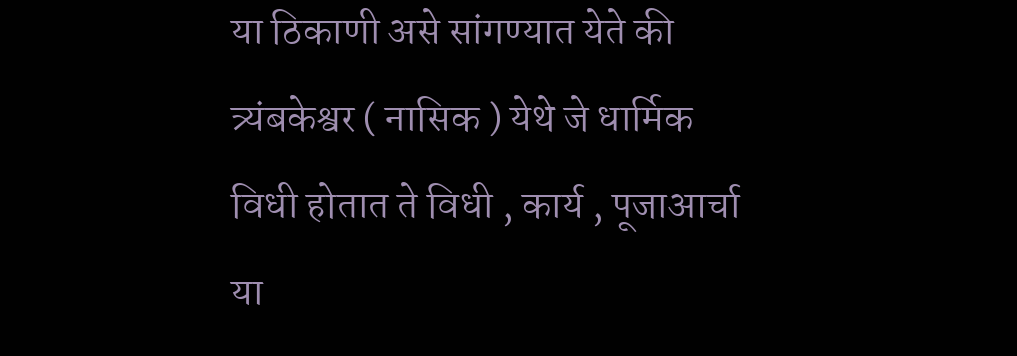या ठिकाणी असे सांगण्यात येते की त्र्यंबकेश्वर ( नासिक ) येथे जे धार्मिक विधी होतात ते विधी , कार्य , पूजाआर्चा या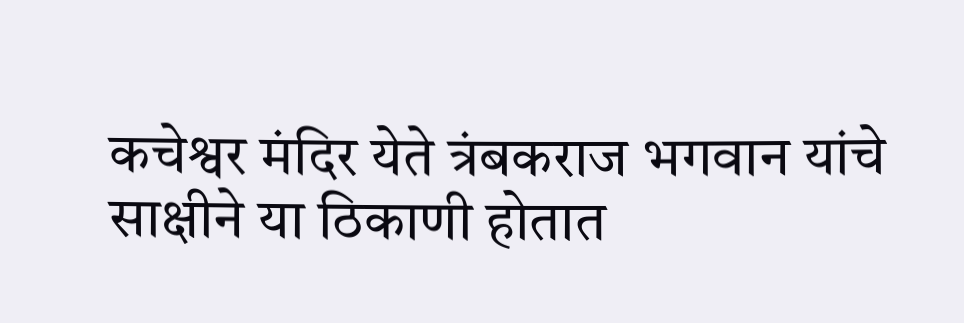कचेश्वर मंदिर येते त्रंबकराज भगवान यांचे साक्षीने या ठिकाणी होतात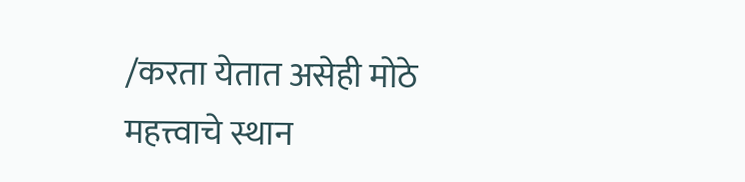/करता येतात असेही मोठे महत्त्वाचे स्थान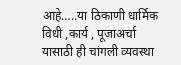आहे…..या ठिकाणी धार्मिक विधी ,कार्य , पूजाअर्चा यासाठी ही चांगली व्यवस्था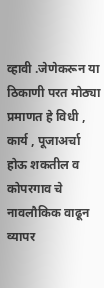व्हावी .जेणेकरून या ठिकाणी परत मोठ्या प्रमाणत हे विधी , कार्य , पूजाअर्चा होऊ शकतील व कोपरगाव चे नावलौकिक वाढून व्यापर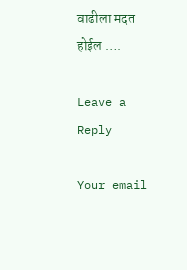वाढीला मदत होईल ….

Leave a Reply

Your email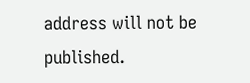address will not be published.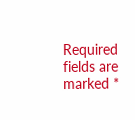Required fields are marked *